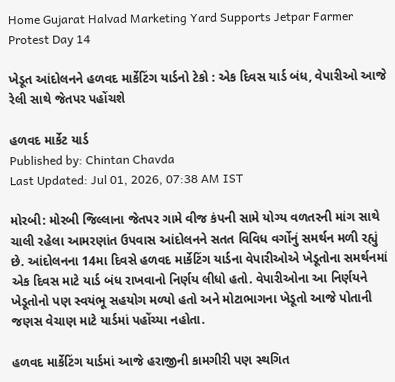Home Gujarat Halvad Marketing Yard Supports Jetpar Farmer Protest Day 14

ખેડૂત આંદોલનને હળવદ માર્કેટિંગ યાર્ડનો ટેકો : એક દિવસ યાર્ડ બંધ, વેપારીઓ આજે રેલી સાથે જેતપર પહોંચશે

હળવદ માર્કેટ યાર્ડ
Published by: Chintan Chavda
Last Updated: Jul 01, 2026, 07:38 AM IST

મોરબી: મોરબી જિલ્લાના જેતપર ગામે વીજ કંપની સામે યોગ્ય વળતરની માંગ સાથે ચાલી રહેલા આમરણાંત ઉપવાસ આંદોલનને સતત વિવિધ વર્ગોનું સમર્થન મળી રહ્યું છે. આંદોલનના 14મા દિવસે હળવદ માર્કેટિંગ યાર્ડના વેપારીઓએ ખેડૂતોના સમર્થનમાં એક દિવસ માટે યાર્ડ બંધ રાખવાનો નિર્ણય લીધો હતો. વેપારીઓના આ નિર્ણયને ખેડૂતોનો પણ સ્વયંભૂ સહયોગ મળ્યો હતો અને મોટાભાગના ખેડૂતો આજે પોતાની જણસ વેચાણ માટે યાર્ડમાં પહોંચ્યા નહોતા.

હળવદ માર્કેટિંગ યાર્ડમાં આજે હરાજીની કામગીરી પણ સ્થગિત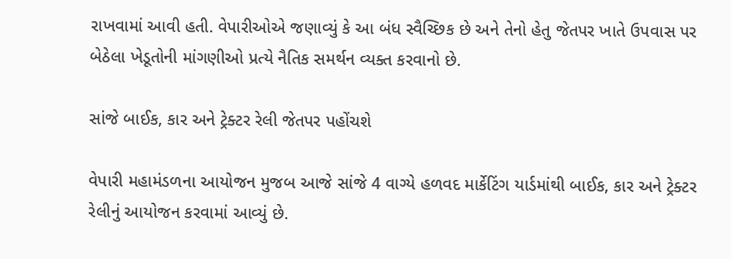રાખવામાં આવી હતી. વેપારીઓએ જણાવ્યું કે આ બંધ સ્વૈચ્છિક છે અને તેનો હેતુ જેતપર ખાતે ઉપવાસ પર બેઠેલા ખેડૂતોની માંગણીઓ પ્રત્યે નૈતિક સમર્થન વ્યક્ત કરવાનો છે.

સાંજે બાઈક, કાર અને ટ્રેક્ટર રેલી જેતપર પહોંચશે

વેપારી મહામંડળના આયોજન મુજબ આજે સાંજે 4 વાગ્યે હળવદ માર્કેટિંગ યાર્ડમાંથી બાઈક, કાર અને ટ્રેક્ટર રેલીનું આયોજન કરવામાં આવ્યું છે.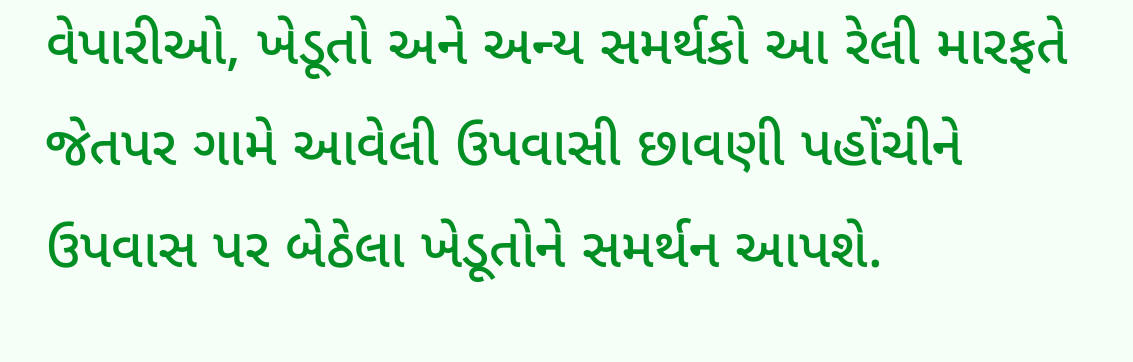વેપારીઓ, ખેડૂતો અને અન્ય સમર્થકો આ રેલી મારફતે જેતપર ગામે આવેલી ઉપવાસી છાવણી પહોંચીને ઉપવાસ પર બેઠેલા ખેડૂતોને સમર્થન આપશે.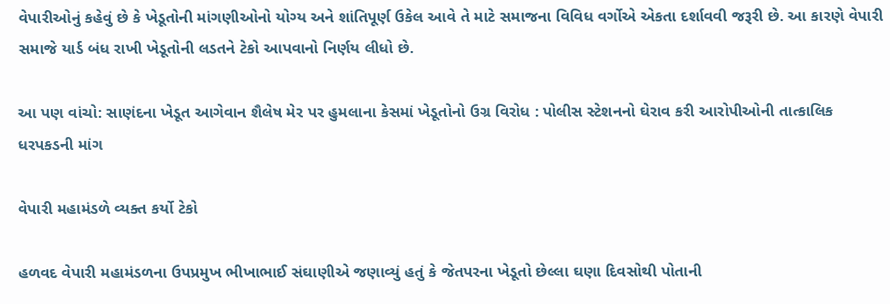વેપારીઓનું કહેવું છે કે ખેડૂતોની માંગણીઓનો યોગ્ય અને શાંતિપૂર્ણ ઉકેલ આવે તે માટે સમાજના વિવિધ વર્ગોએ એકતા દર્શાવવી જરૂરી છે. આ કારણે વેપારી સમાજે યાર્ડ બંધ રાખી ખેડૂતોની લડતને ટેકો આપવાનો નિર્ણય લીધો છે.

આ પણ વાંચો: સાણંદના ખેડૂત આગેવાન શૈલેષ મેર પર હુમલાના કેસમાં ખેડૂતોનો ઉગ્ર વિરોધ : પોલીસ સ્ટેશનનો ઘેરાવ કરી આરોપીઓની તાત્કાલિક ધરપકડની માંગ

વેપારી મહામંડળે વ્યક્ત કર્યો ટેકો

હળવદ વેપારી મહામંડળના ઉપપ્રમુખ ભીખાભાઈ સંઘાણીએ જણાવ્યું હતું કે જેતપરના ખેડૂતો છેલ્લા ઘણા દિવસોથી પોતાની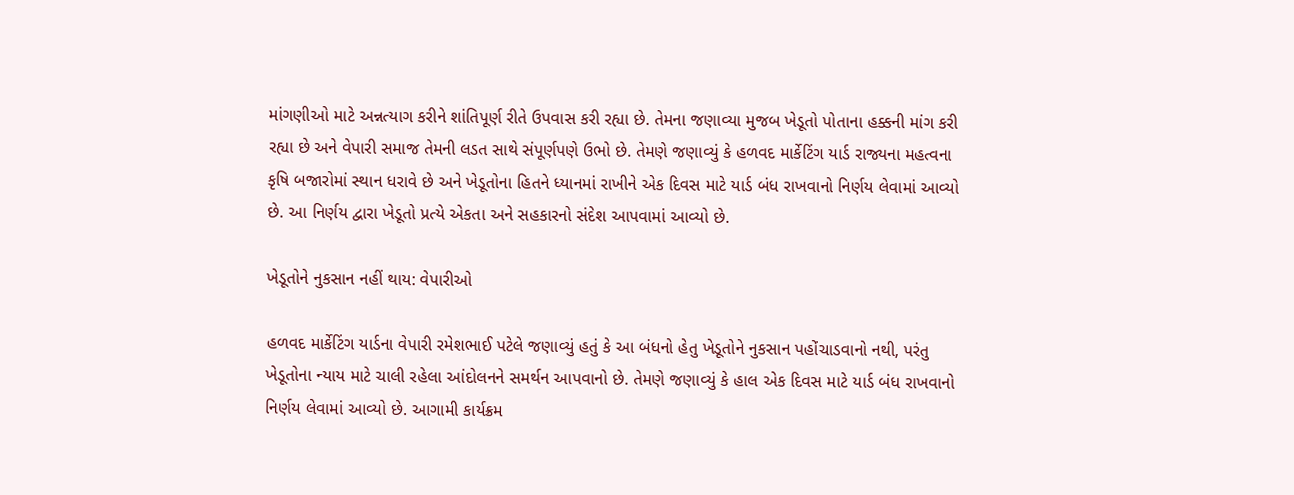માંગણીઓ માટે અન્નત્યાગ કરીને શાંતિપૂર્ણ રીતે ઉપવાસ કરી રહ્યા છે. તેમના જણાવ્યા મુજબ ખેડૂતો પોતાના હક્કની માંગ કરી રહ્યા છે અને વેપારી સમાજ તેમની લડત સાથે સંપૂર્ણપણે ઉભો છે. તેમણે જણાવ્યું કે હળવદ માર્કેટિંગ યાર્ડ રાજ્યના મહત્વના કૃષિ બજારોમાં સ્થાન ધરાવે છે અને ખેડૂતોના હિતને ધ્યાનમાં રાખીને એક દિવસ માટે યાર્ડ બંધ રાખવાનો નિર્ણય લેવામાં આવ્યો છે. આ નિર્ણય દ્વારા ખેડૂતો પ્રત્યે એકતા અને સહકારનો સંદેશ આપવામાં આવ્યો છે.

ખેડૂતોને નુકસાન નહીં થાય: વેપારીઓ

હળવદ માર્કેટિંગ યાર્ડના વેપારી રમેશભાઈ પટેલે જણાવ્યું હતું કે આ બંધનો હેતુ ખેડૂતોને નુકસાન પહોંચાડવાનો નથી, પરંતુ ખેડૂતોના ન્યાય માટે ચાલી રહેલા આંદોલનને સમર્થન આપવાનો છે. તેમણે જણાવ્યું કે હાલ એક દિવસ માટે યાર્ડ બંધ રાખવાનો નિર્ણય લેવામાં આવ્યો છે. આગામી કાર્યક્રમ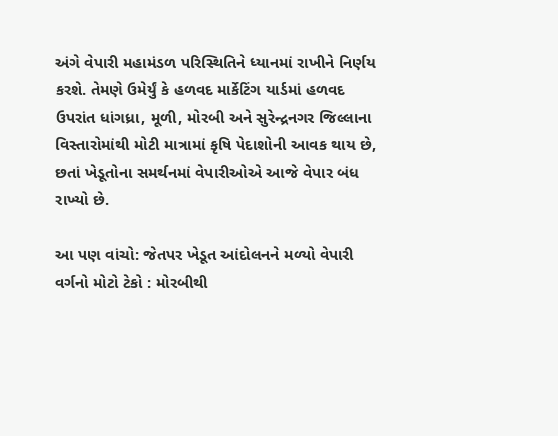અંગે વેપારી મહામંડળ પરિસ્થિતિને ધ્યાનમાં રાખીને નિર્ણય કરશે. તેમણે ઉમેર્યું કે હળવદ માર્કેટિંગ યાર્ડમાં હળવદ ઉપરાંત ધાંગધ્રા, મૂળી, મોરબી અને સુરેન્દ્રનગર જિલ્લાના વિસ્તારોમાંથી મોટી માત્રામાં કૃષિ પેદાશોની આવક થાય છે, છતાં ખેડૂતોના સમર્થનમાં વેપારીઓએ આજે વેપાર બંધ રાખ્યો છે.

આ પણ વાંચો: જેતપર ખેડૂત આંદોલનને મળ્યો વેપારી વર્ગનો મોટો ટેકો : મોરબીથી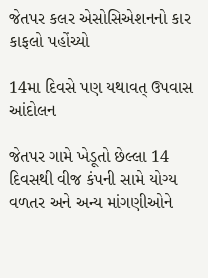જેતપર કલર એસોસિએશનનો કાર કાફલો પહોંચ્યો

14મા દિવસે પણ યથાવત્ ઉપવાસ આંદોલન

જેતપર ગામે ખેડૂતો છેલ્લા 14 દિવસથી વીજ કંપની સામે યોગ્ય વળતર અને અન્ય માંગણીઓને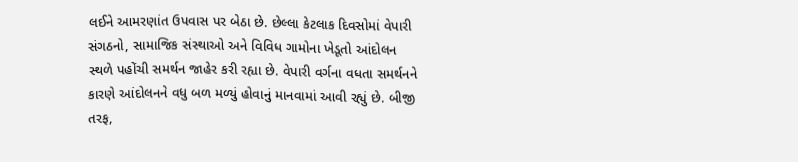લઈને આમરણાંત ઉપવાસ પર બેઠા છે. છેલ્લા કેટલાક દિવસોમાં વેપારી સંગઠનો, સામાજિક સંસ્થાઓ અને વિવિધ ગામોના ખેડૂતો આંદોલન સ્થળે પહોંચી સમર્થન જાહેર કરી રહ્યા છે. વેપારી વર્ગના વધતા સમર્થનને કારણે આંદોલનને વધુ બળ મળ્યું હોવાનું માનવામાં આવી રહ્યું છે. બીજી તરફ,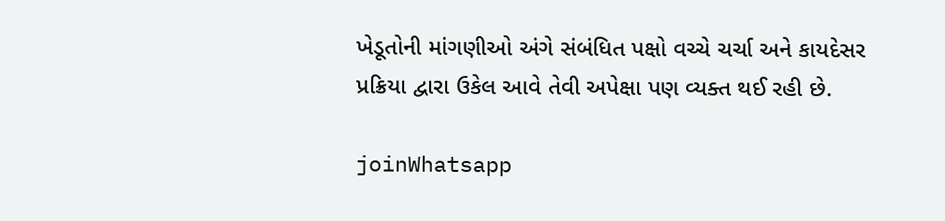ખેડૂતોની માંગણીઓ અંગે સંબંધિત પક્ષો વચ્ચે ચર્ચા અને કાયદેસર પ્રક્રિયા દ્વારા ઉકેલ આવે તેવી અપેક્ષા પણ વ્યક્ત થઈ રહી છે.

joinWhatsapp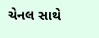ચેનલ સાથે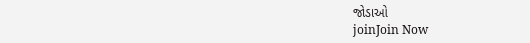જોડાઓ
joinJoin Now